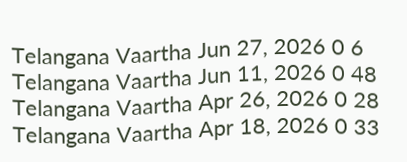Telangana Vaartha Jun 27, 2026 0 6
Telangana Vaartha Jun 11, 2026 0 48
Telangana Vaartha Apr 26, 2026 0 28
Telangana Vaartha Apr 18, 2026 0 33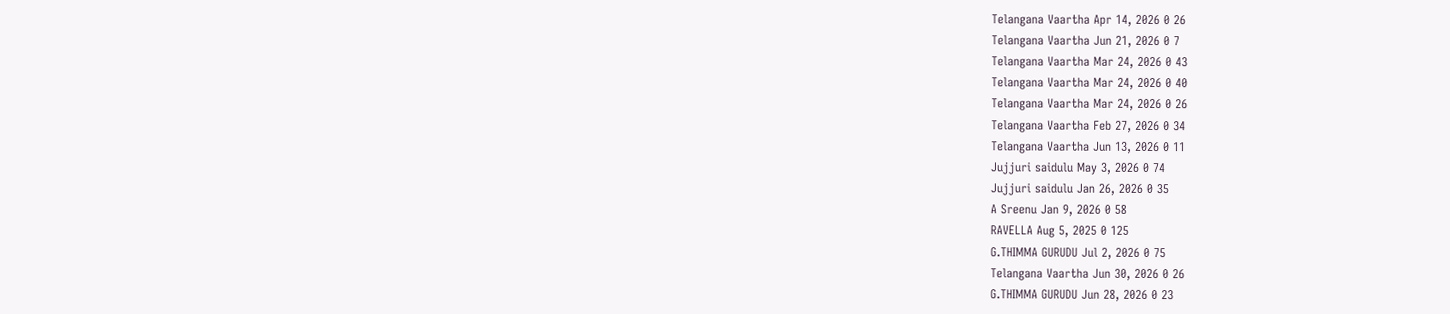Telangana Vaartha Apr 14, 2026 0 26
Telangana Vaartha Jun 21, 2026 0 7
Telangana Vaartha Mar 24, 2026 0 43
Telangana Vaartha Mar 24, 2026 0 40
Telangana Vaartha Mar 24, 2026 0 26
Telangana Vaartha Feb 27, 2026 0 34
Telangana Vaartha Jun 13, 2026 0 11
Jujjuri saidulu May 3, 2026 0 74
Jujjuri saidulu Jan 26, 2026 0 35
A Sreenu Jan 9, 2026 0 58
RAVELLA Aug 5, 2025 0 125
G.THIMMA GURUDU Jul 2, 2026 0 75
Telangana Vaartha Jun 30, 2026 0 26
G.THIMMA GURUDU Jun 28, 2026 0 23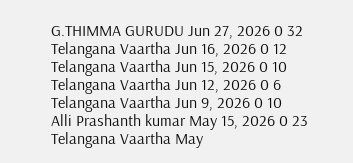G.THIMMA GURUDU Jun 27, 2026 0 32
Telangana Vaartha Jun 16, 2026 0 12
Telangana Vaartha Jun 15, 2026 0 10
Telangana Vaartha Jun 12, 2026 0 6
Telangana Vaartha Jun 9, 2026 0 10
Alli Prashanth kumar May 15, 2026 0 23
Telangana Vaartha May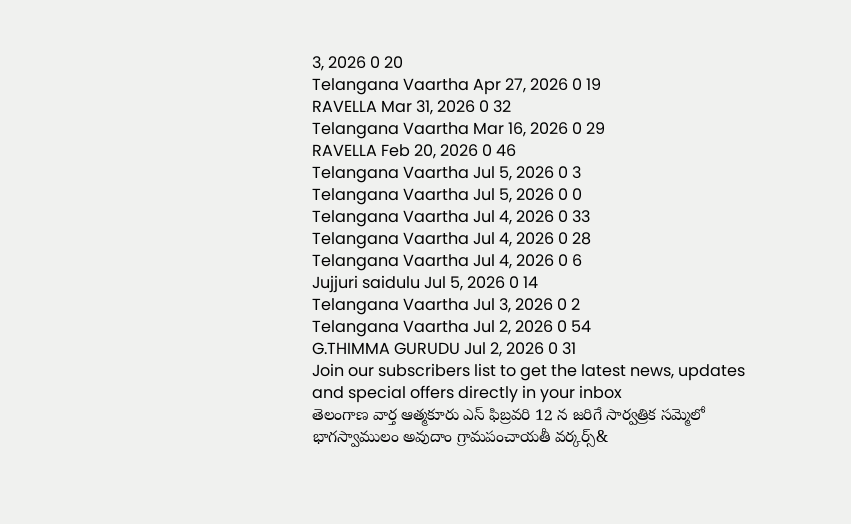3, 2026 0 20
Telangana Vaartha Apr 27, 2026 0 19
RAVELLA Mar 31, 2026 0 32
Telangana Vaartha Mar 16, 2026 0 29
RAVELLA Feb 20, 2026 0 46
Telangana Vaartha Jul 5, 2026 0 3
Telangana Vaartha Jul 5, 2026 0 0
Telangana Vaartha Jul 4, 2026 0 33
Telangana Vaartha Jul 4, 2026 0 28
Telangana Vaartha Jul 4, 2026 0 6
Jujjuri saidulu Jul 5, 2026 0 14
Telangana Vaartha Jul 3, 2026 0 2
Telangana Vaartha Jul 2, 2026 0 54
G.THIMMA GURUDU Jul 2, 2026 0 31
Join our subscribers list to get the latest news, updates and special offers directly in your inbox
తెలంగాణ వార్త ఆత్మకూరు ఎస్ ఫిబ్రవరి 12 న జరిగే సార్వత్రిక సమ్మెలో భాగస్వాములం అవుదాం గ్రామపంచాయతీ వర్కర్స్&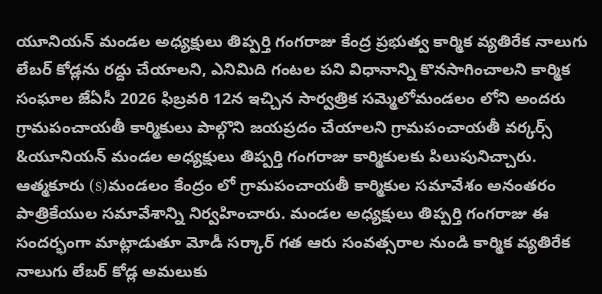యూనియన్ మండల అధ్యక్షులు తిప్పర్తి గంగరాజు కేంద్ర ప్రభుత్వ కార్మిక వ్యతిరేక నాలుగు లేబర్ కోడ్లను రద్దు చేయాలని, ఎనిమిది గంటల పని విధానాన్ని కొనసాగించాలని కార్మిక సంఘాల జేఏసీ 2026 ఫిబ్రవరి 12న ఇచ్చిన సార్వత్రిక సమ్మెలోమండలం లోని అందరు గ్రామపంచాయతీ కార్మికులు పాల్గొని జయప్రదం చేయాలని గ్రామపంచాయతీ వర్కర్స్ &యూనియన్ మండల అధ్యక్షులు తిప్పర్తి గంగరాజు కార్మికులకు పిలుపునిచ్చారు. ఆత్మకూరు (s)మండలం కేంద్రం లో గ్రామపంచాయతీ కార్మికుల సమావేశం అనంతరం పాత్రికేయుల సమావేశాన్ని నిర్వహించారు. మండల అధ్యక్షులు తిప్పర్తి గంగరాజు ఈ సందర్భంగా మాట్లాడుతూ మోడీ సర్కార్ గత ఆరు సంవత్సరాల నుండి కార్మిక వ్యతిరేక నాలుగు లేబర్ కోడ్ల అమలుకు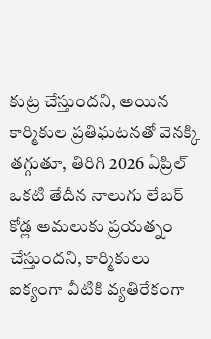కుట్ర చేస్తుందని, అయిన కార్మికుల ప్రతిఘటనతో వెనక్కి తగ్గుతూ, తిరిగి 2026 ఏప్రిల్ ఒకటి తేదీన నాలుగు లేబర్ కోడ్ల అమలుకు ప్రయత్నం చేస్తుందని, కార్మికులు ఐక్యంగా వీటికి వ్యతిరేకంగా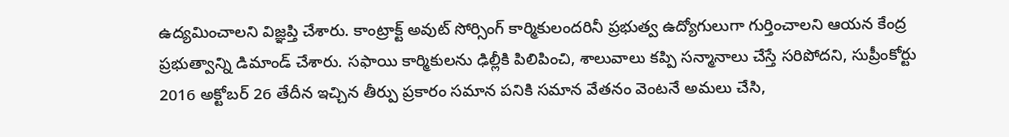ఉద్యమించాలని విజ్ఞప్తి చేశారు. కాంట్రాక్ట్ అవుట్ సోర్సింగ్ కార్మికులందరినీ ప్రభుత్వ ఉద్యోగులుగా గుర్తించాలని ఆయన కేంద్ర ప్రభుత్వాన్ని డిమాండ్ చేశారు. సఫాయి కార్మికులను ఢిల్లీకి పిలిపించి, శాలువాలు కప్పి సన్మానాలు చేస్తే సరిపోదని, సుప్రీంకోర్టు 2016 అక్టోబర్ 26 తేదీన ఇచ్చిన తీర్పు ప్రకారం సమాన పనికి సమాన వేతనం వెంటనే అమలు చేసి,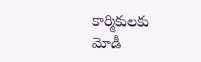కార్మికులకు మోడీ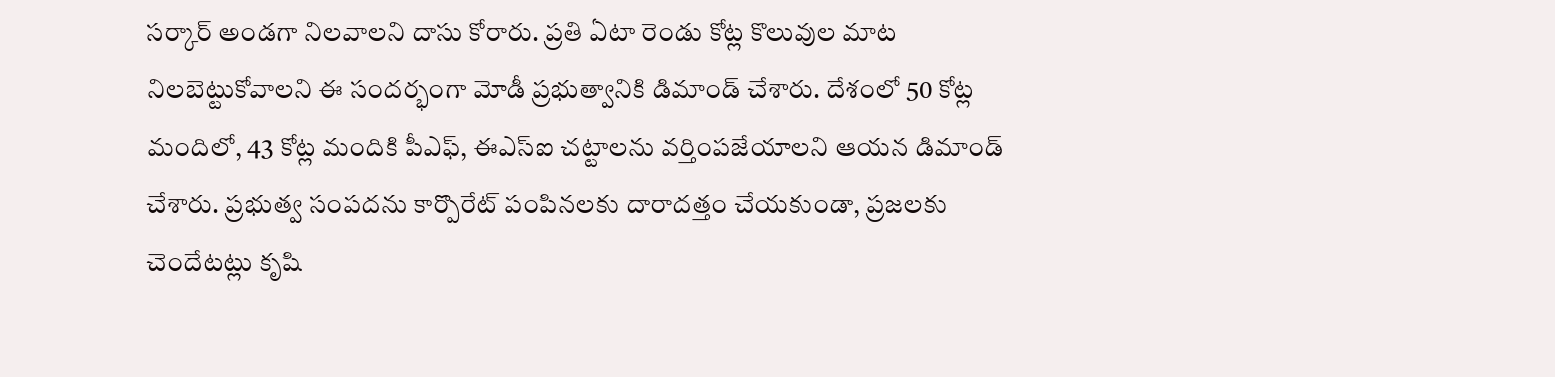సర్కార్ అండగా నిలవాలని దాసు కోరారు. ప్రతి ఏటా రెండు కోట్ల కొలువుల మాట నిలబెట్టుకోవాలని ఈ సందర్భంగా మోడీ ప్రభుత్వానికి డిమాండ్ చేశారు. దేశంలో 50 కోట్ల మందిలో, 43 కోట్ల మందికి పీఎఫ్, ఈఎస్ఐ చట్టాలను వర్తింపజేయాలని ఆయన డిమాండ్ చేశారు. ప్రభుత్వ సంపదను కార్పొరేట్ పంపినలకు దారాదత్తం చేయకుండా, ప్రజలకు చెందేటట్లు కృషి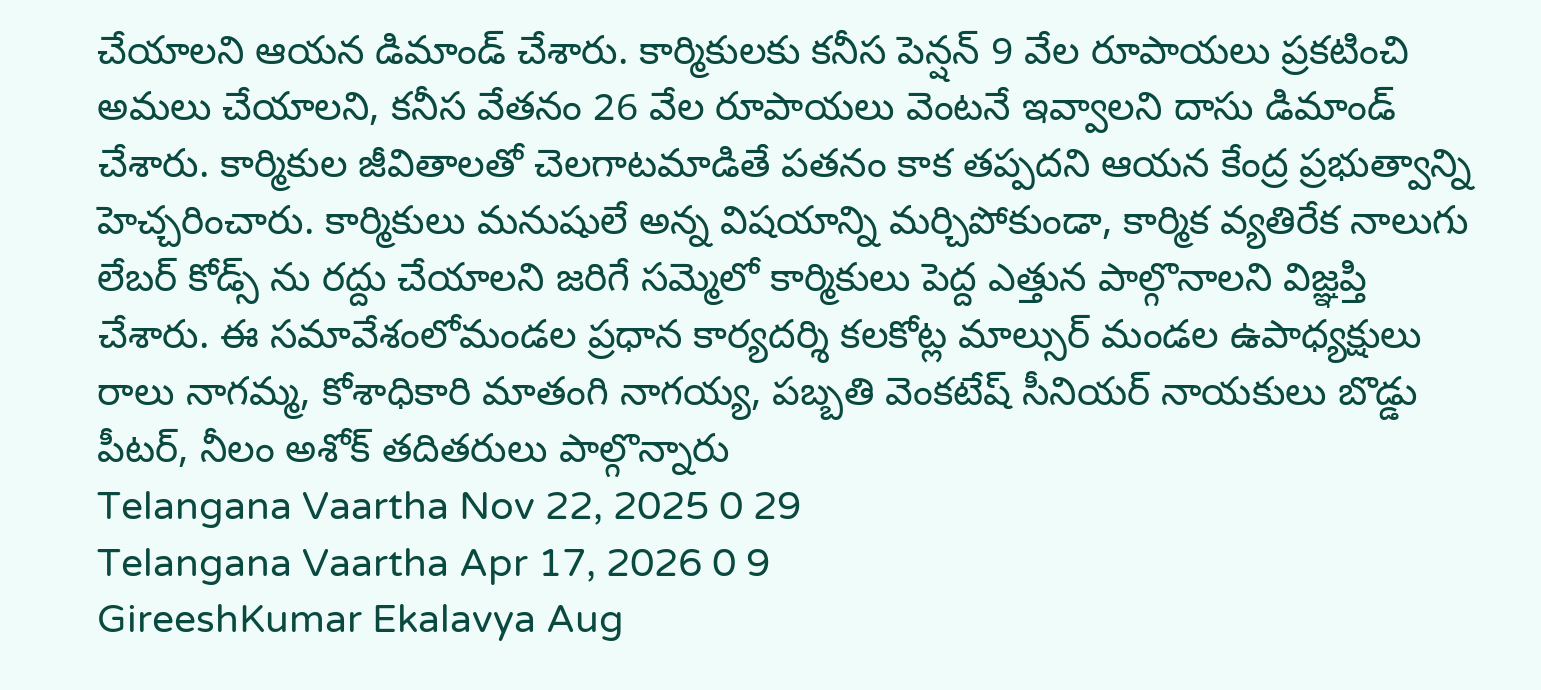చేయాలని ఆయన డిమాండ్ చేశారు. కార్మికులకు కనీస పెన్షన్ 9 వేల రూపాయలు ప్రకటించి అమలు చేయాలని, కనీస వేతనం 26 వేల రూపాయలు వెంటనే ఇవ్వాలని దాసు డిమాండ్ చేశారు. కార్మికుల జీవితాలతో చెలగాటమాడితే పతనం కాక తప్పదని ఆయన కేంద్ర ప్రభుత్వాన్ని హెచ్చరించారు. కార్మికులు మనుషులే అన్న విషయాన్ని మర్చిపోకుండా, కార్మిక వ్యతిరేక నాలుగు లేబర్ కోడ్స్ ను రద్దు చేయాలని జరిగే సమ్మెలో కార్మికులు పెద్ద ఎత్తున పాల్గొనాలని విజ్ఞప్తి చేశారు. ఈ సమావేశంలోమండల ప్రధాన కార్యదర్శి కలకోట్ల మాల్సుర్ మండల ఉపాధ్యక్షులు రాలు నాగమ్మ, కోశాధికారి మాతంగి నాగయ్య, పబ్బతి వెంకటేష్ సీనియర్ నాయకులు బొడ్డు పీటర్, నీలం అశోక్ తదితరులు పాల్గొన్నారు
Telangana Vaartha Nov 22, 2025 0 29
Telangana Vaartha Apr 17, 2026 0 9
GireeshKumar Ekalavya Aug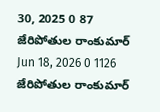30, 2025 0 87
జేరిపోతుల రాంకుమార్ Jun 18, 2026 0 1126
జేరిపోతుల రాంకుమార్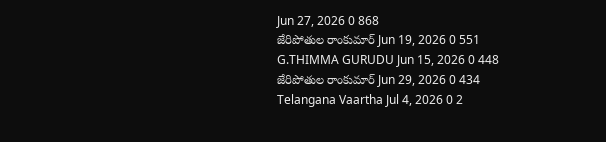Jun 27, 2026 0 868
జేరిపోతుల రాంకుమార్ Jun 19, 2026 0 551
G.THIMMA GURUDU Jun 15, 2026 0 448
జేరిపోతుల రాంకుమార్ Jun 29, 2026 0 434
Telangana Vaartha Jul 4, 2026 0 2